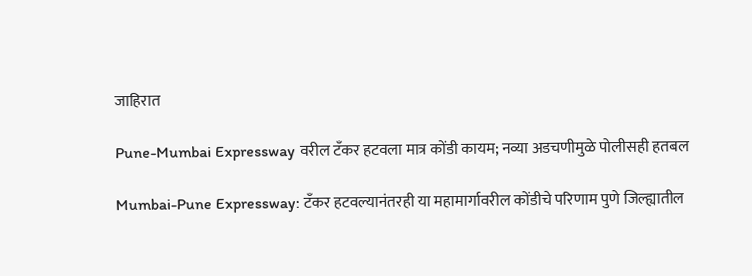जाहिरात

Pune-Mumbai Expressway वरील टँकर हटवला मात्र कोंडी कायम; नव्या अडचणीमुळे पोलीसही हतबल

Mumbai-Pune Expressway: टँकर हटवल्यानंतरही या महामार्गावरील कोंडीचे परिणाम पुणे जिल्ह्यातील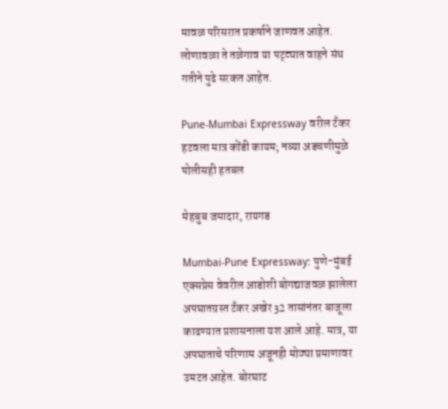मावळ परिसरात प्रकर्षाने जाणवत आहेत. लोणावळा ते तळेगाव या पट्ट्यात वाहने संथ गतीने पुढे सरकत आहेत.

Pune-Mumbai Expressway वरील टँकर हटवला मात्र कोंडी कायम; नव्या अडचणीमुळे पोलीसही हतबल

मेहबुब जमादार, रायगड

Mumbai-Pune Expressway: पुणे-मुंबई एक्सप्रेस वेवरील आडोशी बोगद्याजवळ झालेला अपघातग्रस्त टँकर अखेर 32 तासांनंतर बाजूला काढण्यात प्रशासनाला यश आले आहे. मात्र, या अपघाताचे परिणाम अजूनही मोठ्या प्रमाणावर उमटत आहेत. बोरघाट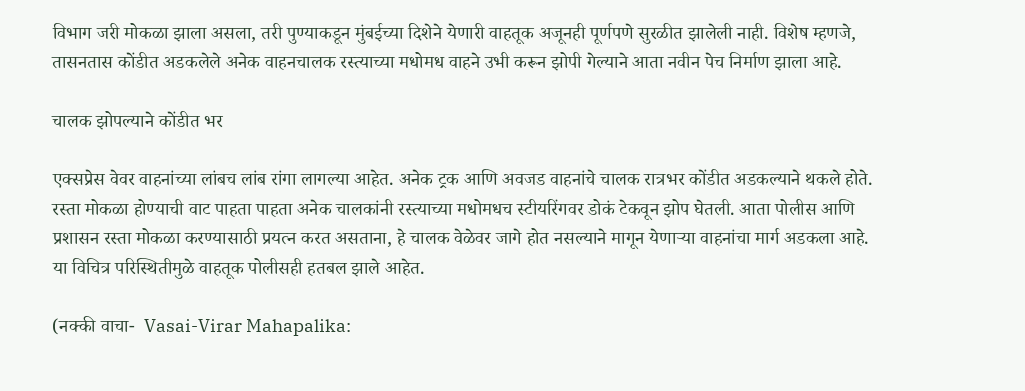विभाग जरी मोकळा झाला असला, तरी पुण्याकडून मुंबईच्या दिशेने येणारी वाहतूक अजूनही पूर्णपणे सुरळीत झालेली नाही. विशेष म्हणजे, तासनतास कोंडीत अडकलेले अनेक वाहनचालक रस्त्याच्या मधोमध वाहने उभी करून झोपी गेल्याने आता नवीन पेच निर्माण झाला आहे.

चालक झोपल्याने कोंडीत भर

एक्सप्रेस वेवर वाहनांच्या लांबच लांब रांगा लागल्या आहेत. अनेक ट्रक आणि अवजड वाहनांचे चालक रात्रभर कोंडीत अडकल्याने थकले होते. रस्ता मोकळा होण्याची वाट पाहता पाहता अनेक चालकांनी रस्त्याच्या मधोमधच स्टीयरिंगवर डोकं टेकवून झोप घेतली. आता पोलीस आणि प्रशासन रस्ता मोकळा करण्यासाठी प्रयत्न करत असताना, हे चालक वेळेवर जागे होत नसल्याने मागून येणाऱ्या वाहनांचा मार्ग अडकला आहे. या विचित्र परिस्थितीमुळे वाहतूक पोलीसही हतबल झाले आहेत.

(नक्की वाचा-  Vasai-Virar Mahapalika: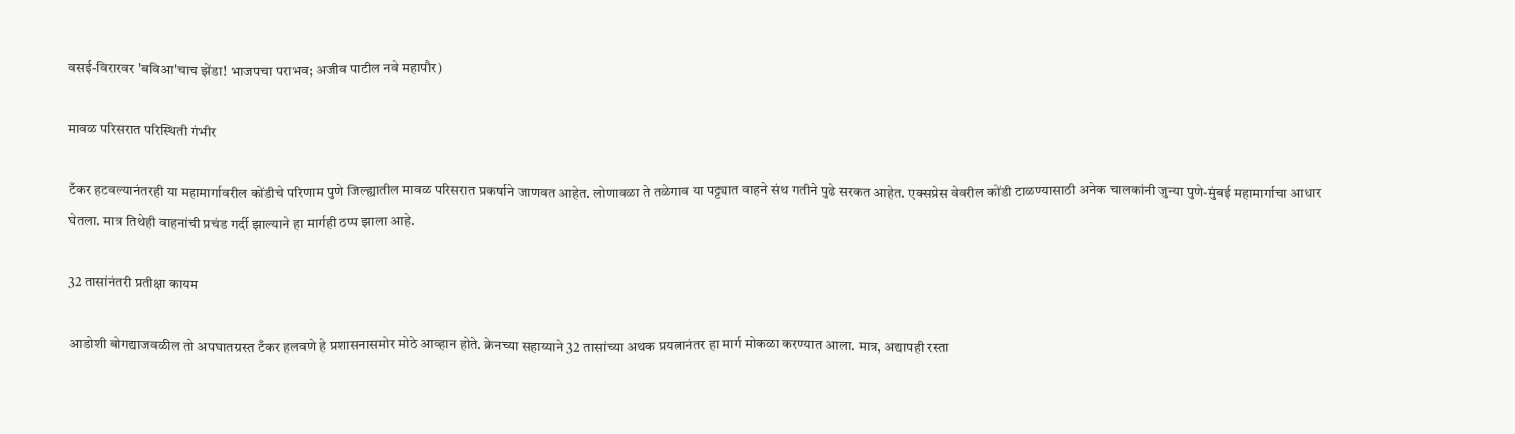वसई-विरारवर 'बविआ'चाच झेंडा! भाजपचा पराभव; अजीव पाटील नवे महापौर)

मावळ परिसरात परिस्थिती गंभीर

टँकर हटवल्यानंतरही या महामार्गावरील कोंडीचे परिणाम पुणे जिल्ह्यातील मावळ परिसरात प्रकर्षाने जाणवत आहेत. लोणावळा ते तळेगाव या पट्ट्यात वाहने संथ गतीने पुढे सरकत आहेत. एक्सप्रेस वेवरील कोंडी टाळण्यासाठी अनेक चालकांनी जुन्या पुणे-मुंबई महामार्गाचा आधार घेतला. मात्र तिथेही वाहनांची प्रचंड गर्दी झाल्याने हा मार्गही ठप्प झाला आहे.

32 तासांनंतरी प्रतीक्षा कायम

आडोशी बोगद्याजवळील तो अपघातग्रस्त टँकर हलवणे हे प्रशासनासमोर मोठे आव्हान होते. क्रेनच्या सहाय्याने 32 तासांच्या अथक प्रयत्नानंतर हा मार्ग मोकळा करण्यात आला. मात्र, अद्यापही रस्ता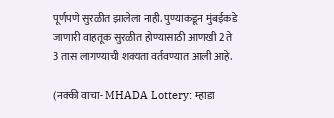पूर्णपणे सुरळीत झालेला नाही. पुण्याकडून मुंबईकडे जाणारी वाहतूक सुरळीत होण्यासाठी आणखी 2 ते 3 तास लागण्याची शक्यता वर्तवण्यात आली आहे.

(नक्की वाचा- MHADA Lottery: म्हाडा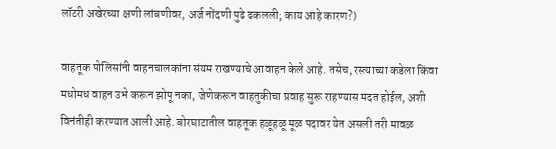लॉटरी अखेरच्या क्षणी लांबणीवर, अर्ज नोंदणी पुढे ढकलली; काय आहे कारण?)

वाहतूक पोलिसांनी वाहनचालकांना संयम राखण्याचे आवाहन केले आहे. तसेच, रस्त्याच्या कडेला किंवा मधोमध वाहन उभे करून झोपू नका, जेणेकरून वाहतुकीचा प्रवाह सुरू राहण्यास मदत होईल, अशी विनंतीही करण्यात आली आहे. बोरघाटातील वाहतूक हळूहळू मूळ पदावर येत असली तरी मावळ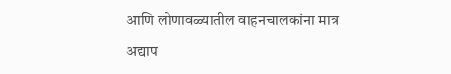आणि लोणावळ्यातील वाहनचालकांना मात्र अद्याप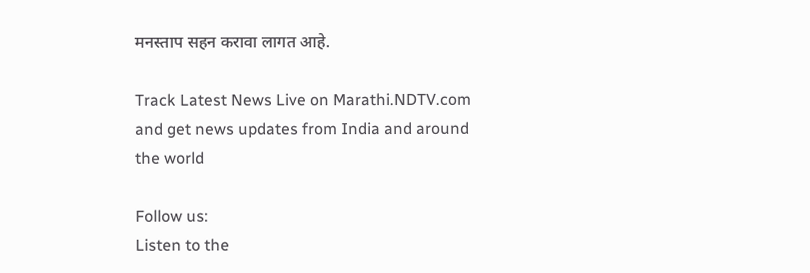मनस्ताप सहन करावा लागत आहे.

Track Latest News Live on Marathi.NDTV.com and get news updates from India and around the world

Follow us:
Listen to the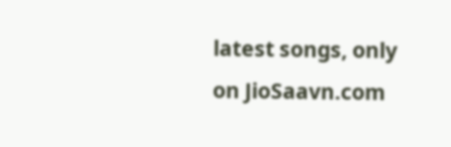latest songs, only on JioSaavn.com